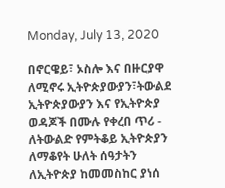Monday, July 13, 2020

በኖርዌይ፣ ኦስሎ እና በዙርያዋ ለሚኖሩ ኢትዮጵያውያን፣ትውልደ ኢትዮጵያውያን እና የኢትዮጵያ ወዳጆች በሙሉ የቀረበ ጥሪ - ለትውልድ የምትቆይ ኢትዮጵያን ለማቆየት ሁለት ሰዓታትን ለኢትዮጵያ ከመመስከር ያነሰ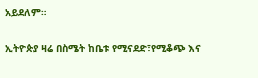አይደለም።

ኢትዮጵያ ዛሬ በስሜት ከቤቱ የሚናደድ፣የሚቆጭ እና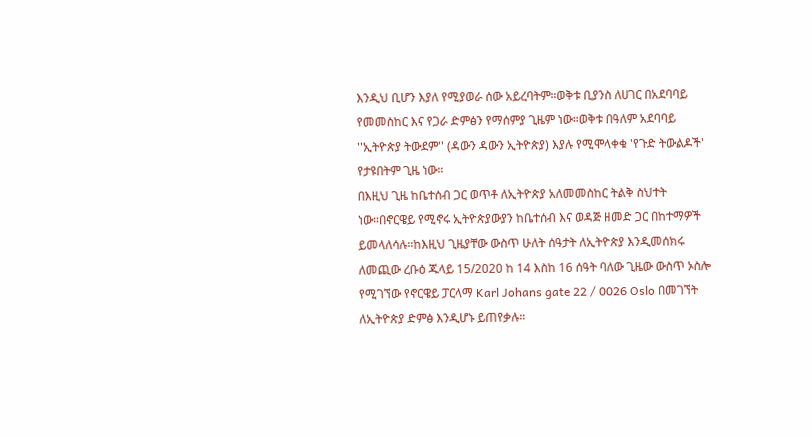እንዲህ ቢሆን እያለ የሚያወራ ሰው አይረባትም።ወቅቱ ቢያንስ ለሀገር በአደባባይ የመመስከር እና የጋራ ድምፅን የማሰምያ ጊዜም ነው።ወቅቱ በዓለም አደባባይ ''ኢትዮጵያ ትውደም'' (ዳውን ዳውን ኢትዮጵያ) እያሉ የሚሞላቀቁ 'የጉድ ትውልዶች' የታዩበትም ጊዜ ነው።
በእዚህ ጊዜ ከቤተሰብ ጋር ወጥቶ ለኢትዮጵያ አለመመስከር ትልቅ ስህተት ነው።በኖርዌይ የሚኖሩ ኢትዮጵያውያን ከቤተሰብ እና ወዳጅ ዘመድ ጋር በከተማዎች ይመላለሳሉ።ከእዚህ ጊዜያቸው ውስጥ ሁለት ሰዓታት ለኢትዮጵያ እንዲመሰክሩ ለመጪው ረቡዕ ጁላይ 15/2020 ከ 14 እስከ 16 ሰዓት ባለው ጊዜው ውስጥ ኦስሎ የሚገኘው የኖርዌይ ፓርላማ Karl Johans gate 22 / 0026 Oslo በመገኘት ለኢትዮጵያ ድምፅ እንዲሆኑ ይጠየቃሉ።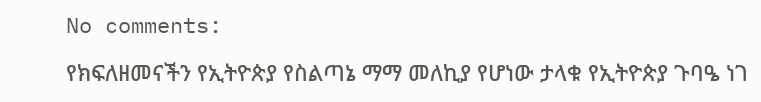No comments:

የክፍለዘመናችን የኢትዮጵያ የስልጣኔ ማማ መለኪያ የሆነው ታላቁ የኢትዮጵያ ጉባዔ ነገ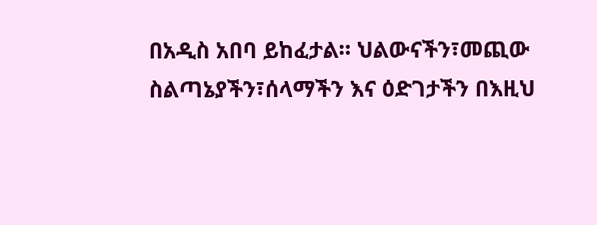በአዲስ አበባ ይከፈታል። ህልውናችን፣መጪው ስልጣኔያችን፣ሰላማችን እና ዕድገታችን በእዚህ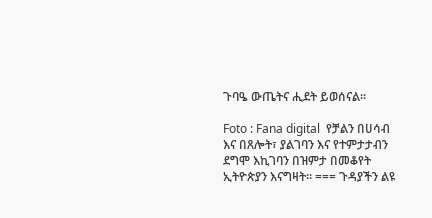ጉባዔ ውጤትና ሒደት ይወሰናል።

Foto : Fana digital  የቻልን በሀሳብ እና በጸሎት፣ ያልገባን እና የተምታታብን ደግሞ እኪገባን በዝምታ በመቆየት ኢትዮጵያን እናግዛት። === ጉዳያችን ልዩ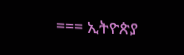=== ኢትዮጵያ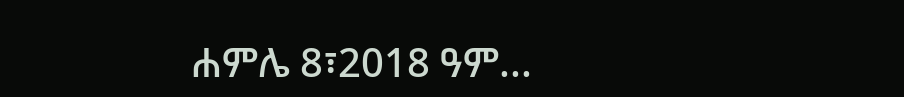ሐምሌ 8፣2018 ዓም...